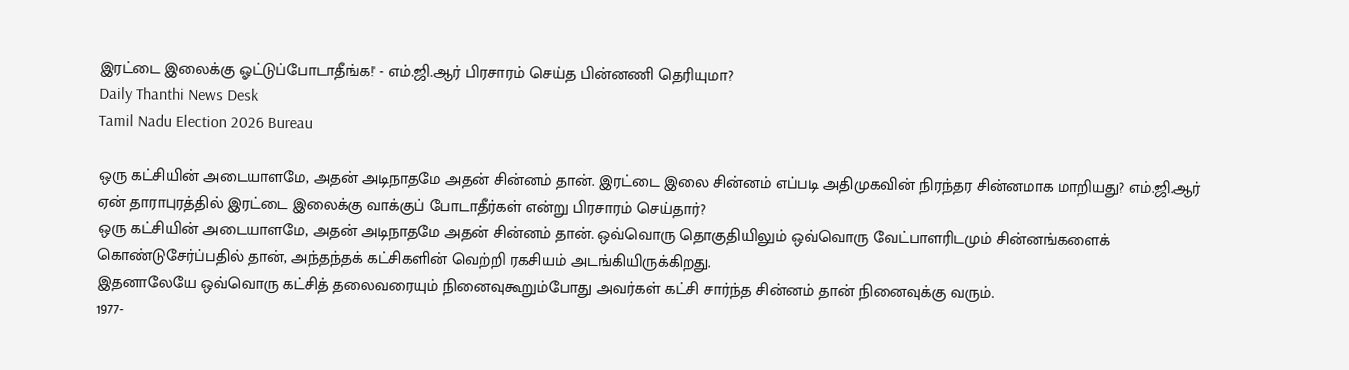இரட்டை இலைக்கு ஓட்டுப்போடாதீங்க!' - எம்.ஜி.ஆர் பிரசாரம் செய்த பின்னணி தெரியுமா?
Daily Thanthi News Desk
Tamil Nadu Election 2026 Bureau

ஒரு கட்சியின் அடையாளமே, அதன் அடிநாதமே அதன் சின்னம் தான். இரட்டை இலை சின்னம் எப்படி அதிமுகவின் நிரந்தர சின்னமாக மாறியது? எம்.ஜி.ஆர் ஏன் தாராபுரத்தில் இரட்டை இலைக்கு வாக்குப் போடாதீர்கள் என்று பிரசாரம் செய்தார்?
ஒரு கட்சியின் அடையாளமே, அதன் அடிநாதமே அதன் சின்னம் தான். ஒவ்வொரு தொகுதியிலும் ஒவ்வொரு வேட்பாளரிடமும் சின்னங்களைக் கொண்டுசேர்ப்பதில் தான், அந்தந்தக் கட்சிகளின் வெற்றி ரகசியம் அடங்கியிருக்கிறது.
இதனாலேயே ஒவ்வொரு கட்சித் தலைவரையும் நினைவுகூறும்போது அவர்கள் கட்சி சார்ந்த சின்னம் தான் நினைவுக்கு வரும்.
1977-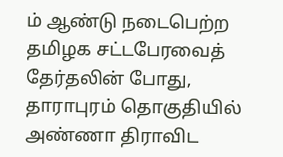ம் ஆண்டு நடைபெற்ற தமிழக சட்டபேரவைத் தேர்தலின் போது, தாராபுரம் தொகுதியில் அண்ணா திராவிட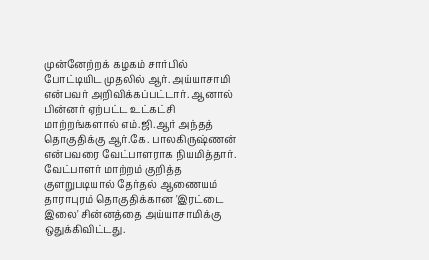முன்னேற்றக் கழகம் சார்பில் போட்டியிட முதலில் ஆர். அய்யாசாமி என்பவர் அறிவிக்கப்பட்டார். ஆனால் பின்னர் ஏற்பட்ட உட்கட்சி மாற்றங்களால் எம்.ஜி.ஆர் அந்தத் தொகுதிக்கு ஆர்.கே. பாலகிருஷ்ணன் என்பவரை வேட்பாளராக நியமித்தார்.
வேட்பாளர் மாற்றம் குறித்த குளறுபடியால் தேர்தல் ஆணையம் தாராபுரம் தொகுதிக்கான 'இரட்டை இலை' சின்னத்தை அய்யாசாமிக்கு ஒதுக்கிவிட்டது.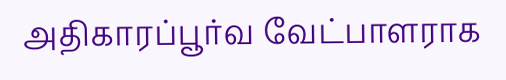அதிகாரப்பூர்வ வேட்பாளராக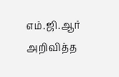எம்.ஜி.ஆர் அறிவித்த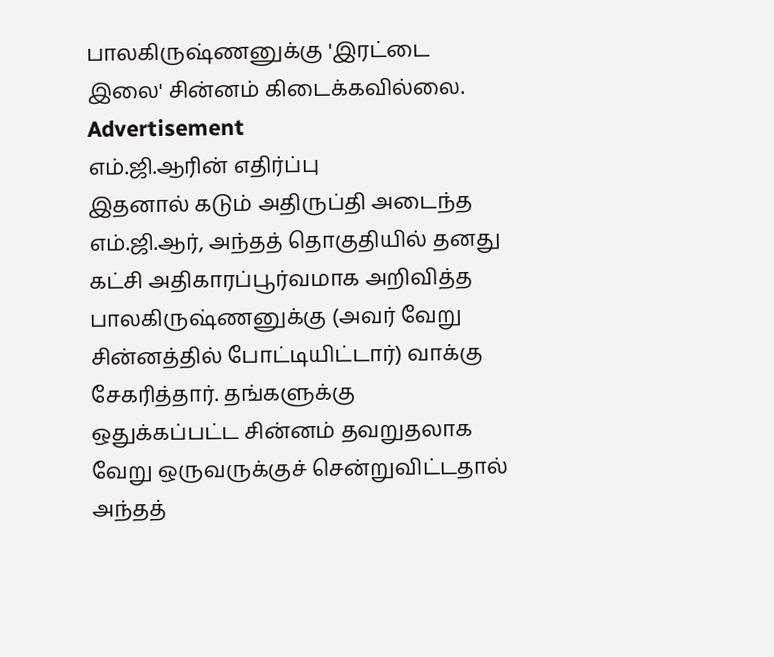பாலகிருஷ்ணனுக்கு 'இரட்டை இலை' சின்னம் கிடைக்கவில்லை.
Advertisement
எம்.ஜி.ஆரின் எதிர்ப்பு
இதனால் கடும் அதிருப்தி அடைந்த எம்.ஜி.ஆர், அந்தத் தொகுதியில் தனது கட்சி அதிகாரப்பூர்வமாக அறிவித்த பாலகிருஷ்ணனுக்கு (அவர் வேறு சின்னத்தில் போட்டியிட்டார்) வாக்கு சேகரித்தார். தங்களுக்கு ஒதுக்கப்பட்ட சின்னம் தவறுதலாக வேறு ஒருவருக்குச் சென்றுவிட்டதால் அந்தத்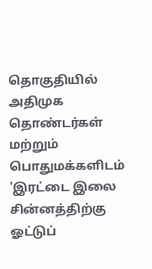தொகுதியில் அதிமுக தொண்டர்கள் மற்றும் பொதுமக்களிடம் 'இரட்டை இலை சின்னத்திற்கு ஓட்டுப்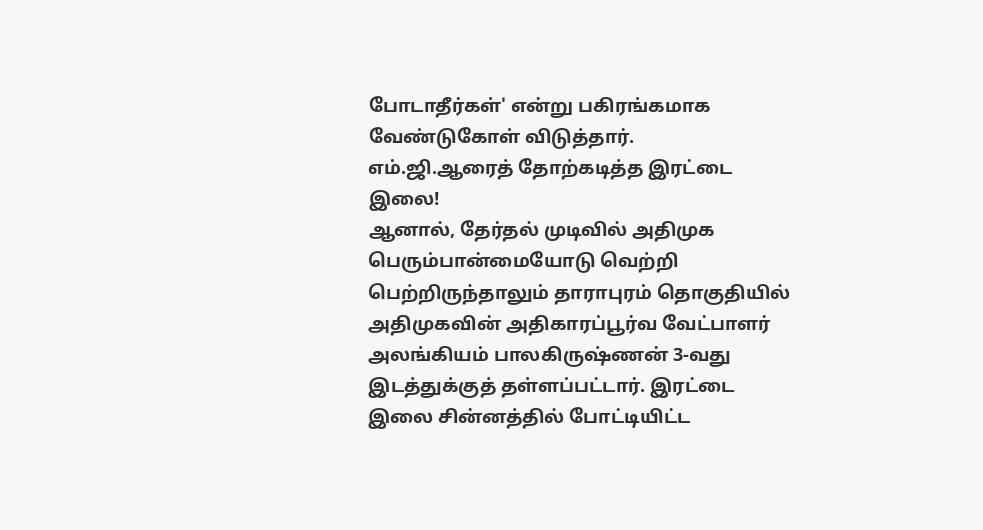போடாதீர்கள்' என்று பகிரங்கமாக வேண்டுகோள் விடுத்தார்.
எம்.ஜி.ஆரைத் தோற்கடித்த இரட்டை இலை!
ஆனால், தேர்தல் முடிவில் அதிமுக பெரும்பான்மையோடு வெற்றி பெற்றிருந்தாலும் தாராபுரம் தொகுதியில் அதிமுகவின் அதிகாரப்பூர்வ வேட்பாளர் அலங்கியம் பாலகிருஷ்ணன் 3-வது இடத்துக்குத் தள்ளப்பட்டார். இரட்டை இலை சின்னத்தில் போட்டியிட்ட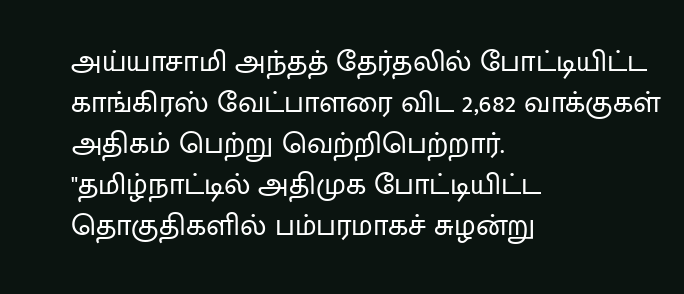அய்யாசாமி அந்தத் தேர்தலில் போட்டியிட்ட காங்கிரஸ் வேட்பாளரை விட 2,682 வாக்குகள் அதிகம் பெற்று வெற்றிபெற்றார்.
"தமிழ்நாட்டில் அதிமுக போட்டியிட்ட தொகுதிகளில் பம்பரமாகச் சுழன்று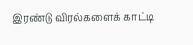இரண்டு விரல்களைக் காட்டி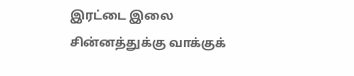இரட்டை இலை சின்னத்துக்கு வாக்குக்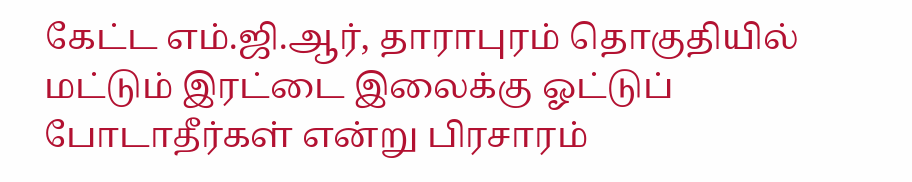கேட்ட எம்.ஜி.ஆர், தாராபுரம் தொகுதியில் மட்டும் இரட்டை இலைக்கு ஓட்டுப் போடாதீர்கள் என்று பிரசாரம்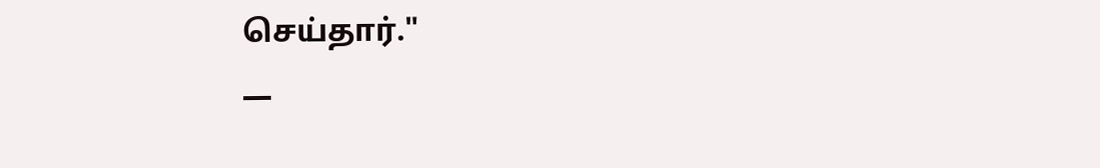செய்தார்."
—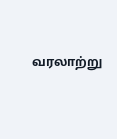வரலாற்று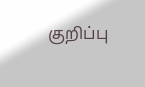குறிப்பு